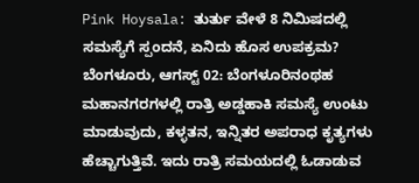Pink Hoysala: ತುರ್ತು ವೇಳೆ 8 ನಿಮಿಷದಲ್ಲಿ ಸಮಸ್ಯೆಗೆ ಸ್ಪಂದನೆ, ಏನಿದು ಹೊಸ ಉಪಕ್ರಮ?
ಬೆಂಗಳೂರು, ಆಗಸ್ಟ್ 02: ಬೆಂಗಳೂರಿನಂಥಹ ಮಹಾನಗರಗಳಲ್ಲಿ ರಾತ್ರಿ ಅಡ್ಡಹಾಕಿ ಸಮಸ್ಯೆ ಉಂಟು ಮಾಡುವುದು, ಕಳ್ಳತನ, ಇನ್ನಿತರ ಅಪರಾಧ ಕೃತ್ಯಗಳು ಹೆಚ್ಚಾಗುತ್ತಿವೆ. ಇದು ರಾತ್ರಿ ಸಮಯದಲ್ಲಿ ಓಡಾಡುವ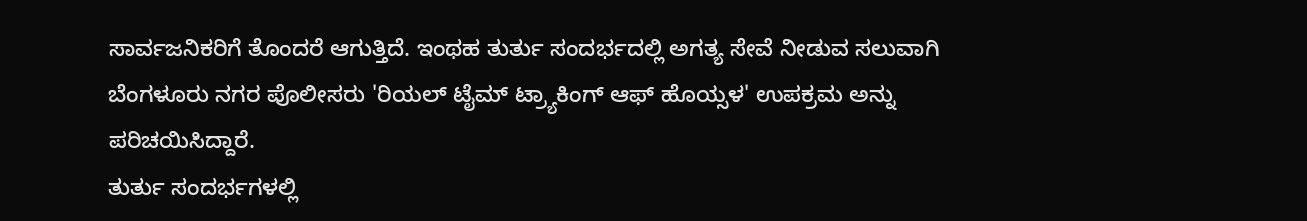ಸಾರ್ವಜನಿಕರಿಗೆ ತೊಂದರೆ ಆಗುತ್ತಿದೆ. ಇಂಥಹ ತುರ್ತು ಸಂದರ್ಭದಲ್ಲಿ ಅಗತ್ಯ ಸೇವೆ ನೀಡುವ ಸಲುವಾಗಿ ಬೆಂಗಳೂರು ನಗರ ಪೊಲೀಸರು 'ರಿಯಲ್ ಟೈಮ್ ಟ್ರ್ಯಾಕಿಂಗ್ ಆಫ್ ಹೊಯ್ಸಳ' ಉಪಕ್ರಮ ಅನ್ನು ಪರಿಚಯಿಸಿದ್ದಾರೆ.
ತುರ್ತು ಸಂದರ್ಭಗಳಲ್ಲಿ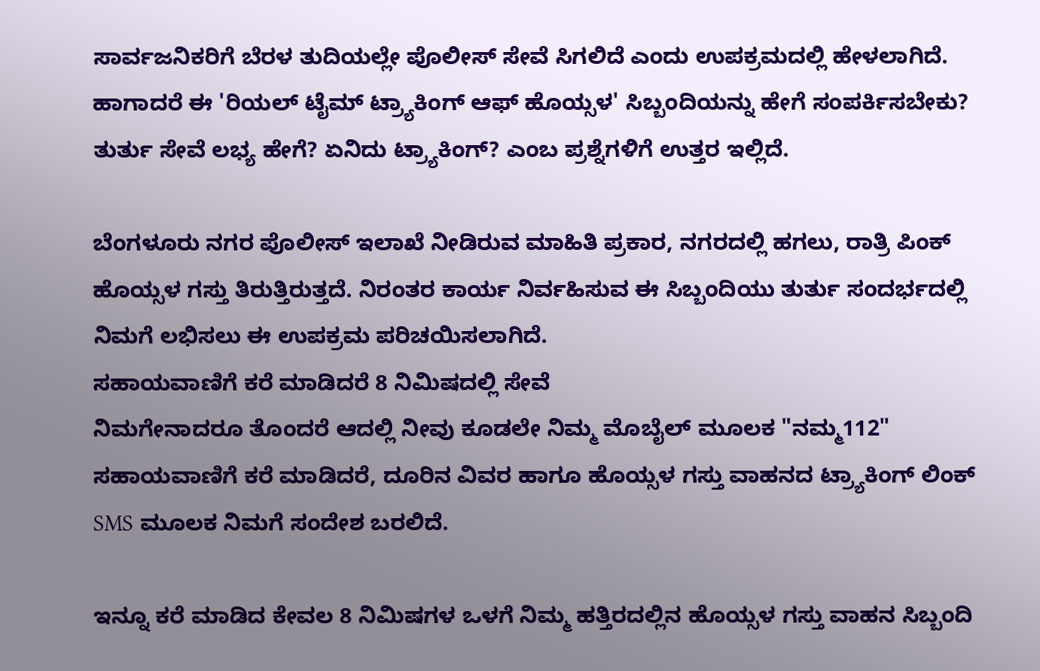ಸಾರ್ವಜನಿಕರಿಗೆ ಬೆರಳ ತುದಿಯಲ್ಲೇ ಪೊಲೀಸ್ ಸೇವೆ ಸಿಗಲಿದೆ ಎಂದು ಉಪಕ್ರಮದಲ್ಲಿ ಹೇಳಲಾಗಿದೆ. ಹಾಗಾದರೆ ಈ 'ರಿಯಲ್ ಟೈಮ್ ಟ್ರ್ಯಾಕಿಂಗ್ ಆಫ್ ಹೊಯ್ಸಳ' ಸಿಬ್ಬಂದಿಯನ್ನು ಹೇಗೆ ಸಂಪರ್ಕಿಸಬೇಕು? ತುರ್ತು ಸೇವೆ ಲಭ್ಯ ಹೇಗೆ? ಏನಿದು ಟ್ರ್ಯಾಕಿಂಗ್? ಎಂಬ ಪ್ರಶ್ನೆಗಳಿಗೆ ಉತ್ತರ ಇಲ್ಲಿದೆ.

ಬೆಂಗಳೂರು ನಗರ ಪೊಲೀಸ್ ಇಲಾಖೆ ನೀಡಿರುವ ಮಾಹಿತಿ ಪ್ರಕಾರ, ನಗರದಲ್ಲಿ ಹಗಲು, ರಾತ್ರಿ ಪಿಂಕ್ ಹೊಯ್ಸಳ ಗಸ್ತು ತಿರುತ್ತಿರುತ್ತದೆ. ನಿರಂತರ ಕಾರ್ಯ ನಿರ್ವಹಿಸುವ ಈ ಸಿಬ್ಬಂದಿಯು ತುರ್ತು ಸಂದರ್ಭದಲ್ಲಿ ನಿಮಗೆ ಲಭಿಸಲು ಈ ಉಪಕ್ರಮ ಪರಿಚಯಿಸಲಾಗಿದೆ.
ಸಹಾಯವಾಣಿಗೆ ಕರೆ ಮಾಡಿದರೆ 8 ನಿಮಿಷದಲ್ಲಿ ಸೇವೆ
ನಿಮಗೇನಾದರೂ ತೊಂದರೆ ಆದಲ್ಲಿ ನೀವು ಕೂಡಲೇ ನಿಮ್ಮ ಮೊಬೈಲ್ ಮೂಲಕ "ನಮ್ಮ112" ಸಹಾಯವಾಣಿಗೆ ಕರೆ ಮಾಡಿದರೆ, ದೂರಿನ ವಿವರ ಹಾಗೂ ಹೊಯ್ಸಳ ಗಸ್ತು ವಾಹನದ ಟ್ರ್ಯಾಕಿಂಗ್ ಲಿಂಕ್ SMS ಮೂಲಕ ನಿಮಗೆ ಸಂದೇಶ ಬರಲಿದೆ.

ಇನ್ನೂ ಕರೆ ಮಾಡಿದ ಕೇವಲ 8 ನಿಮಿಷಗಳ ಒಳಗೆ ನಿಮ್ಮ ಹತ್ತಿರದಲ್ಲಿನ ಹೊಯ್ಸಳ ಗಸ್ತು ವಾಹನ ಸಿಬ್ಬಂದಿ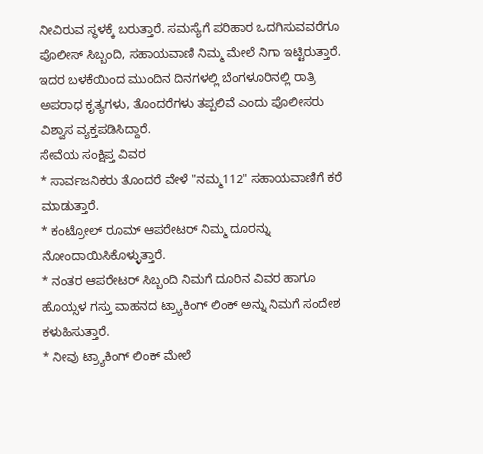ನೀವಿರುವ ಸ್ಥಳಕ್ಕೆ ಬರುತ್ತಾರೆ. ಸಮಸ್ಯೆಗೆ ಪರಿಹಾರ ಒದಗಿಸುವವರೆಗೂ ಪೊಲೀಸ್ ಸಿಬ್ಬಂದಿ, ಸಹಾಯವಾಣಿ ನಿಮ್ಮ ಮೇಲೆ ನಿಗಾ ಇಟ್ಟಿರುತ್ತಾರೆ.
ಇದರ ಬಳಕೆಯಿಂದ ಮುಂದಿನ ದಿನಗಳಲ್ಲಿ ಬೆಂಗಳೂರಿನಲ್ಲಿ ರಾತ್ರಿ ಅಪರಾಧ ಕೃತ್ಯಗಳು, ತೊಂದರೆಗಳು ತಪ್ಪಲಿವೆ ಎಂದು ಪೊಲೀಸರು ವಿಶ್ವಾಸ ವ್ಯಕ್ತಪಡಿಸಿದ್ದಾರೆ.
ಸೇವೆಯ ಸಂಕ್ಷಿಪ್ತ ವಿವರ
* ಸಾರ್ವಜನಿಕರು ತೊಂದರೆ ವೇಳೆ "ನಮ್ಮ112" ಸಹಾಯವಾಣಿಗೆ ಕರೆ ಮಾಡುತ್ತಾರೆ.
* ಕಂಟ್ರೋಲ್ ರೂಮ್ ಆಪರೇಟರ್ ನಿಮ್ಮ ದೂರನ್ನು ನೋಂದಾಯಿಸಿಕೊಳ್ಳುತ್ತಾರೆ.
* ನಂತರ ಆಪರೇಟರ್ ಸಿಬ್ಬಂದಿ ನಿಮಗೆ ದೂರಿನ ವಿವರ ಹಾಗೂ ಹೊಯ್ಸಳ ಗಸ್ತು ವಾಹನದ ಟ್ರ್ಯಾಕಿಂಗ್ ಲಿಂಕ್ ಅನ್ನು ನಿಮಗೆ ಸಂದೇಶ ಕಳುಹಿಸುತ್ತಾರೆ.
* ನೀವು ಟ್ರ್ಯಾಕಿಂಗ್ ಲಿಂಕ್ ಮೇಲೆ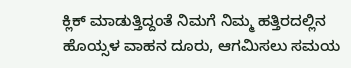ಕ್ಲಿಕ್ ಮಾಡುತ್ತಿದ್ದಂತೆ ನಿಮಗೆ ನಿಮ್ಮ ಹತ್ತಿರದಲ್ಲಿನ ಹೊಯ್ಸಳ ವಾಹನ ದೂರು, ಆಗಮಿಸಲು ಸಮಯ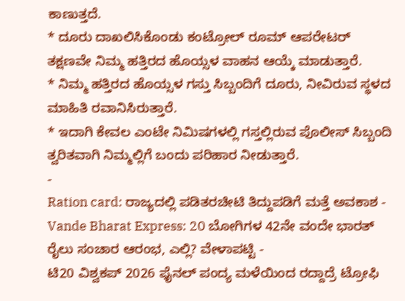ಕಾಣುತ್ತದೆ.
* ದೂರು ದಾಖಲಿಸಿಕೊಂಡು ಕಂಟ್ರೋಲ್ ರೂಮ್ ಆಪರೇಟರ್ ತಕ್ಷಣವೇ ನಿಮ್ಮ ಹತ್ತಿರದ ಹೊಯ್ಸಳ ವಾಹನ ಆಯ್ಕೆ ಮಾಡುತ್ತಾರೆ.
* ನಿಮ್ಮ ಹತ್ತಿರದ ಹೊಯ್ಸಳ ಗಸ್ತು ಸಿಬ್ಬಂದಿಗೆ ದೂರು, ನೀವಿರುವ ಸ್ಥಳದ ಮಾಹಿತಿ ರವಾನಿಸಿರುತ್ತಾರೆ.
* ಇದಾಗಿ ಕೇವಲ ಎಂಟೇ ನಿಮಿಷಗಳಲ್ಲಿ ಗಸ್ತಲ್ಲಿರುವ ಪೊಲೀಸ್ ಸಿಬ್ಬಂದಿ ತ್ವರಿತವಾಗಿ ನಿಮ್ಮಲ್ಲಿಗೆ ಬಂದು ಪರಿಹಾರ ನೀಡುತ್ತಾರೆ.
-
Ration card: ರಾಜ್ಯದಲ್ಲಿ ಪಡಿತರಚೀಟಿ ತಿದ್ದುಪಡಿಗೆ ಮತ್ತೆ ಅವಕಾಶ -
Vande Bharat Express: 20 ಬೋಗಿಗಳ 42ನೇ ವಂದೇ ಭಾರತ್ ರೈಲು ಸಂಚಾರ ಆರಂಭ, ಎಲ್ಲಿ? ವೇಳಾಪಟ್ಟಿ -
ಟಿ20 ವಿಶ್ವಕಪ್ 2026 ಫೈನಲ್ ಪಂದ್ಯ ಮಳೆಯಿಂದ ರದ್ದಾದ್ರೆ ಟ್ರೋಫಿ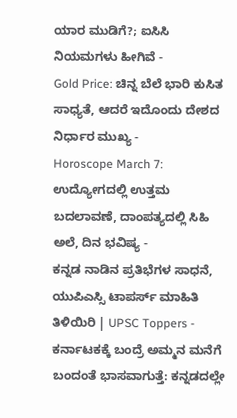ಯಾರ ಮುಡಿಗೆ?; ಐಸಿಸಿ ನಿಯಮಗಳು ಹೀಗಿವೆ -
Gold Price: ಚಿನ್ನ ಬೆಲೆ ಭಾರಿ ಕುಸಿತ ಸಾಧ್ಯತೆ, ಆದರೆ ಇದೊಂದು ದೇಶದ ನಿರ್ಧಾರ ಮುಖ್ಯ -
Horoscope March 7: ಉದ್ಯೋಗದಲ್ಲಿ ಉತ್ತಮ ಬದಲಾವಣೆ, ದಾಂಪತ್ಯದಲ್ಲಿ ಸಿಹಿ ಅಲೆ, ದಿನ ಭವಿಷ್ಯ -
ಕನ್ನಡ ನಾಡಿನ ಪ್ರತಿಭೆಗಳ ಸಾಧನೆ, ಯುಪಿಎಸ್ಸಿ ಟಾಪರ್ಸ್ ಮಾಹಿತಿ ತಿಳಿಯಿರಿ | UPSC Toppers -
ಕರ್ನಾಟಕಕ್ಕೆ ಬಂದ್ರೆ ಅಮ್ಮನ ಮನೆಗೆ ಬಂದಂತೆ ಭಾಸವಾಗುತ್ತೆ: ಕನ್ನಡದಲ್ಲೇ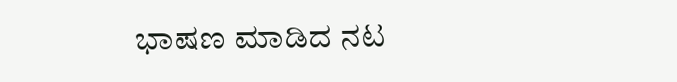ಭಾಷಣ ಮಾಡಿದ ನಟ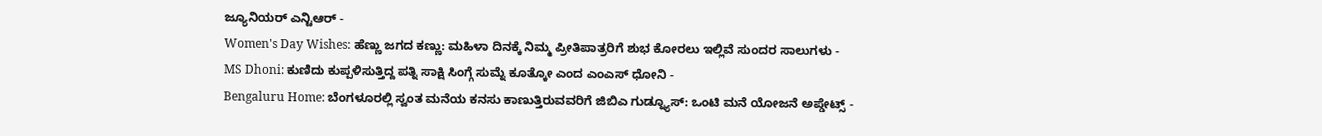ಜ್ಯೂನಿಯರ್ ಎನ್ಟಿಆರ್ -
Women's Day Wishes: ಹೆಣ್ಣು ಜಗದ ಕಣ್ಣು: ಮಹಿಳಾ ದಿನಕ್ಕೆ ನಿಮ್ಮ ಪ್ರೀತಿಪಾತ್ರರಿಗೆ ಶುಭ ಕೋರಲು ಇಲ್ಲಿವೆ ಸುಂದರ ಸಾಲುಗಳು -
MS Dhoni: ಕುಣಿದು ಕುಪ್ಪಳಿಸುತ್ತಿದ್ದ ಪತ್ನಿ ಸಾಕ್ಷಿ ಸಿಂಗ್ಗೆ ಸುಮ್ನೆ ಕೂತ್ಕೋ ಎಂದ ಎಂಎಸ್ ಧೋನಿ -
Bengaluru Home: ಬೆಂಗಳೂರಲ್ಲಿ ಸ್ವಂತ ಮನೆಯ ಕನಸು ಕಾಣುತ್ತಿರುವವರಿಗೆ ಜಿಬಿಎ ಗುಡ್ನ್ಯೂಸ್: ಒಂಟಿ ಮನೆ ಯೋಜನೆ ಅಪ್ಡೇಟ್ಸ್ -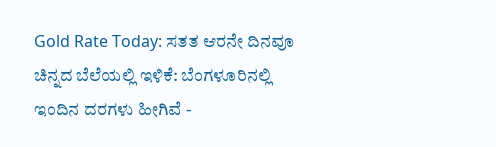Gold Rate Today: ಸತತ ಆರನೇ ದಿನವೂ ಚಿನ್ನದ ಬೆಲೆಯಲ್ಲಿ ಇಳಿಕೆ: ಬೆಂಗಳೂರಿನಲ್ಲಿ ಇಂದಿನ ದರಗಳು ಹೀಗಿವೆ -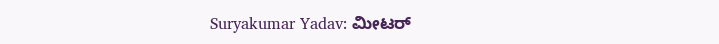Suryakumar Yadav: ಮೀಟರ್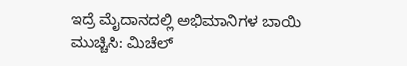ಇದ್ರೆ ಮೈದಾನದಲ್ಲಿ ಅಭಿಮಾನಿಗಳ ಬಾಯಿ ಮುಚ್ಚಿಸಿ: ಮಿಚೆಲ್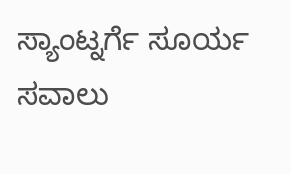ಸ್ಯಾಂಟ್ನರ್ಗೆ ಸೂರ್ಯ ಸವಾಲು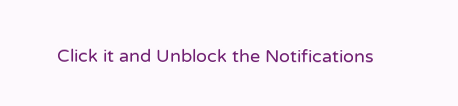Click it and Unblock the Notifications